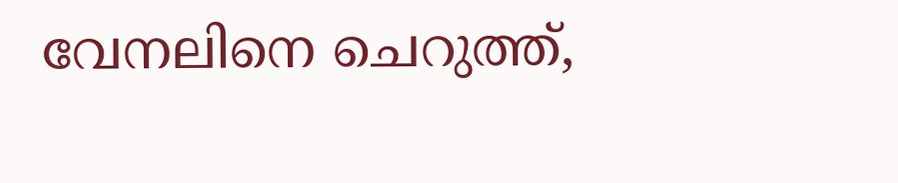വേനലിനെ ചെറുത്ത്,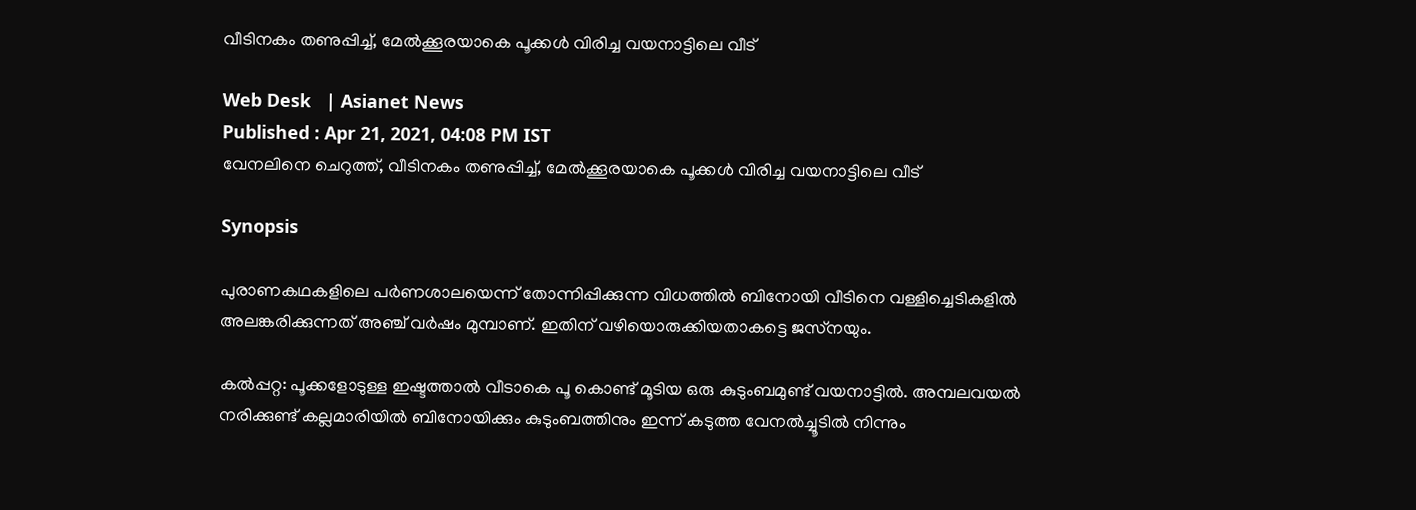വീടിനകം തണുപ്പിച്ച്, മേല്‍ക്കൂരയാകെ പൂക്കള്‍ വിരിച്ച വയനാട്ടിലെ വീട്

Web Desk   | Asianet News
Published : Apr 21, 2021, 04:08 PM IST
വേനലിനെ ചെറുത്ത്, വീടിനകം തണുപ്പിച്ച്, മേല്‍ക്കൂരയാകെ പൂക്കള്‍ വിരിച്ച വയനാട്ടിലെ വീട്

Synopsis

പുരാണകഥകളിലെ പര്‍ണശാലയെന്ന് തോന്നിപ്പിക്കുന്ന വിധത്തില്‍ ബിനോയി വീടിനെ വള്ളിച്ചെടികളില്‍ അലങ്കരിക്കുന്നത് അഞ്ച് വര്‍ഷം മുമ്പാണ്. ഇതിന് വഴിയൊരുക്കിയതാകട്ടെ ജസ്‌നയും.

കല്‍പ്പറ്റ: പൂക്കളോടുള്ള ഇഷ്ടത്താല്‍ വീടാകെ പൂ കൊണ്ട് മൂടിയ ഒരു കുടുംബമുണ്ട് വയനാട്ടില്‍. അമ്പലവയല്‍ നരിക്കുണ്ട് കല്ലമാരിയില്‍ ബിനോയിക്കും കുടുംബത്തിനും ഇന്ന് കടുത്ത വേനല്‍ച്ചൂടില്‍ നിന്നും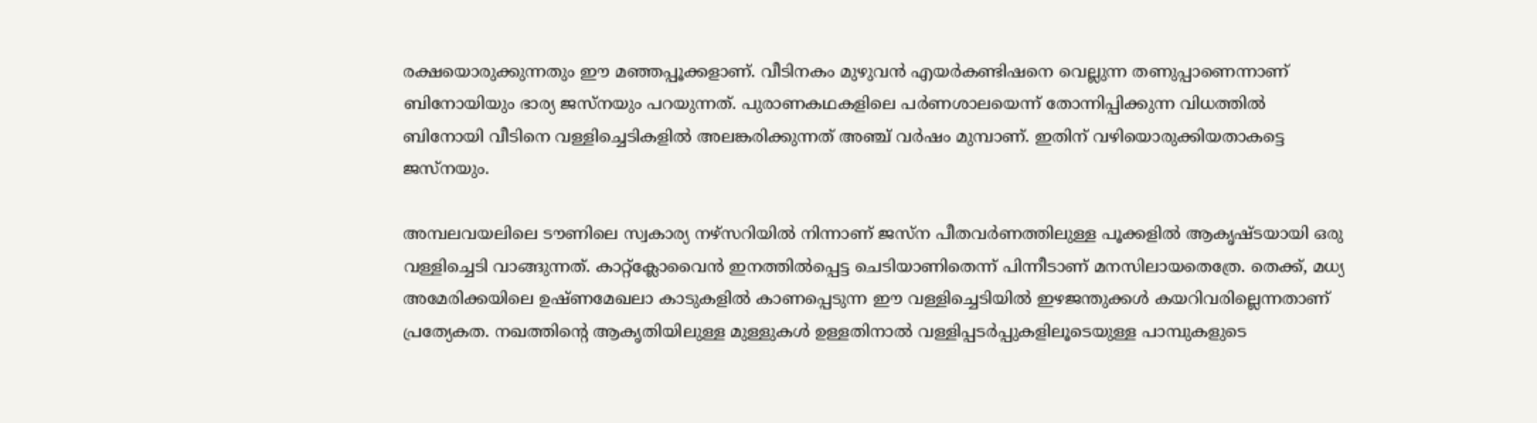രക്ഷയൊരുക്കുന്നതും ഈ മഞ്ഞപ്പൂക്കളാണ്. വീടിനകം മുഴുവന്‍ എയര്‍കണ്ടിഷനെ വെല്ലുന്ന തണുപ്പാണെന്നാണ് ബിനോയിയും ഭാര്യ ജസ്‌നയും പറയുന്നത്. പുരാണകഥകളിലെ പര്‍ണശാലയെന്ന് തോന്നിപ്പിക്കുന്ന വിധത്തില്‍ ബിനോയി വീടിനെ വള്ളിച്ചെടികളില്‍ അലങ്കരിക്കുന്നത് അഞ്ച് വര്‍ഷം മുമ്പാണ്. ഇതിന് വഴിയൊരുക്കിയതാകട്ടെ ജസ്‌നയും.

അമ്പലവയലിലെ ടൗണിലെ സ്വകാര്യ നഴ്‌സറിയില്‍ നിന്നാണ് ജസ്‌ന പീതവര്‍ണത്തിലുള്ള പൂക്കളില്‍ ആകൃഷ്ടയായി ഒരു വള്ളിച്ചെടി വാങ്ങുന്നത്. കാറ്റ്ക്ലോവൈന്‍ ഇനത്തില്‍പ്പെട്ട ചെടിയാണിതെന്ന് പിന്നീടാണ് മനസിലായതെത്രേ. തെക്ക്, മധ്യ അമേരിക്കയിലെ ഉഷ്ണമേഖലാ കാടുകളില്‍ കാണപ്പെടുന്ന ഈ വള്ളിച്ചെടിയില്‍ ഇഴജന്തുക്കള്‍ കയറിവരില്ലെന്നതാണ് പ്രത്യേകത. നഖത്തിന്റെ ആകൃതിയിലുള്ള മുള്ളുകള്‍ ഉള്ളതിനാല്‍ വള്ളിപ്പടര്‍പ്പുകളിലൂടെയുള്ള പാമ്പുകളുടെ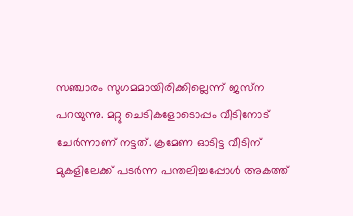സഞ്ചാരം സുഗമമായിരിക്കില്ലെന്ന് ജസ്‌ന പറയുന്നു. മറ്റു ചെടികളോടൊപ്പം വീടിനോട് ചേര്‍ന്നാണ് നട്ടത്. ക്രമേണ ഓടിട്ട വീടിന് മുകളിലേക്ക് പടര്‍ന്ന പന്തലിച്ചപ്പോള്‍ അകത്ത്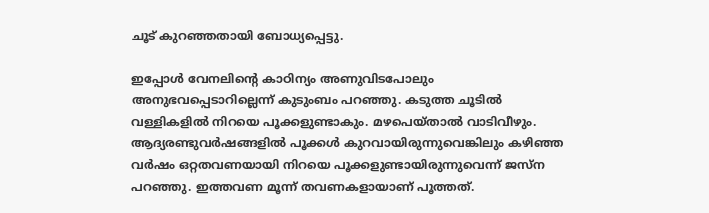ചൂട് കുറഞ്ഞതായി ബോധ്യപ്പെട്ടു.

ഇപ്പോള്‍ വേനലിന്റെ കാഠിന്യം അണുവിടപോലും അനുഭവപ്പെടാറില്ലെന്ന് കുടുംബം പറഞ്ഞു. കടുത്ത ചൂടില്‍ വള്ളികളില്‍ നിറയെ പൂക്കളുണ്ടാകും. മഴപെയ്താല്‍ വാടിവീഴും. ആദ്യരണ്ടുവര്‍ഷങ്ങളില്‍ പൂക്കള്‍ കുറവായിരുന്നുവെങ്കിലും കഴിഞ്ഞ വര്‍ഷം ഒറ്റതവണയായി നിറയെ പൂക്കളുണ്ടായിരുന്നുവെന്ന് ജസ്‌ന പറഞ്ഞു. ഇത്തവണ മൂന്ന് തവണകളായാണ് പൂത്തത്.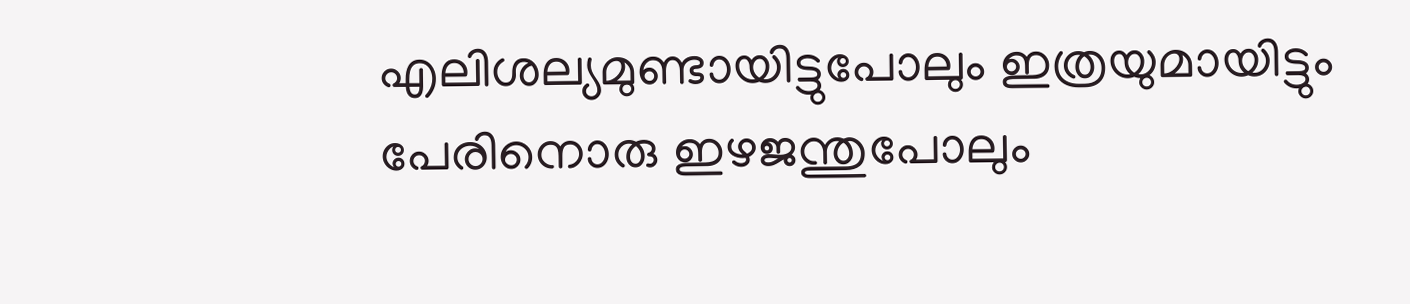എലിശല്യമുണ്ടായിട്ടുപോലും ഇത്രയുമായിട്ടും പേരിനൊരു ഇഴജന്തുപോലും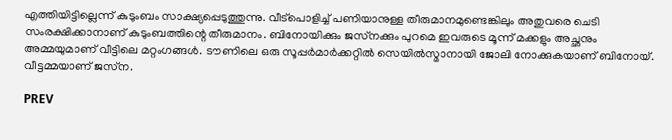എത്തിയിട്ടില്ലെന്ന് കുടുംബം സാക്ഷ്യപ്പെടുത്തുന്നു. വീട്‌പൊളിച്ച് പണിയാനുള്ള തീരുമാനമുണ്ടെങ്കിലും അതുവരെ ചെടി സംരക്ഷിക്കാനാണ് കുടുംബത്തിന്റെ തീരുമാനം. ബിനോയിക്കും ജസ്‌നക്കും പുറമെ ഇവരുടെ മൂന്ന് മക്കളും അച്ഛനും അമ്മയുമാണ് വീട്ടിലെ മറ്റംഗങ്ങള്‍. ടൗണിലെ ഒരു സൂപ്പര്‍മാര്‍ക്കറ്റില്‍ സെയില്‍സ്മാനായി ജോലി നോക്കുകയാണ് ബിനോയ്. വീട്ടമ്മയാണ് ജസ്‌ന.

PREV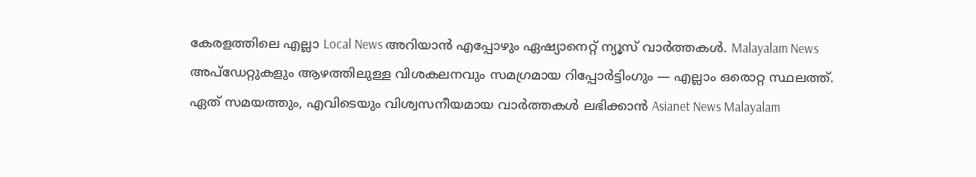കേരളത്തിലെ എല്ലാ Local News അറിയാൻ എപ്പോഴും ഏഷ്യാനെറ്റ് ന്യൂസ് വാർത്തകൾ. Malayalam News  അപ്‌ഡേറ്റുകളും ആഴത്തിലുള്ള വിശകലനവും സമഗ്രമായ റിപ്പോർട്ടിംഗും — എല്ലാം ഒരൊറ്റ സ്ഥലത്ത്. ഏത് സമയത്തും, എവിടെയും വിശ്വസനീയമായ വാർത്തകൾ ലഭിക്കാൻ Asianet News Malayalam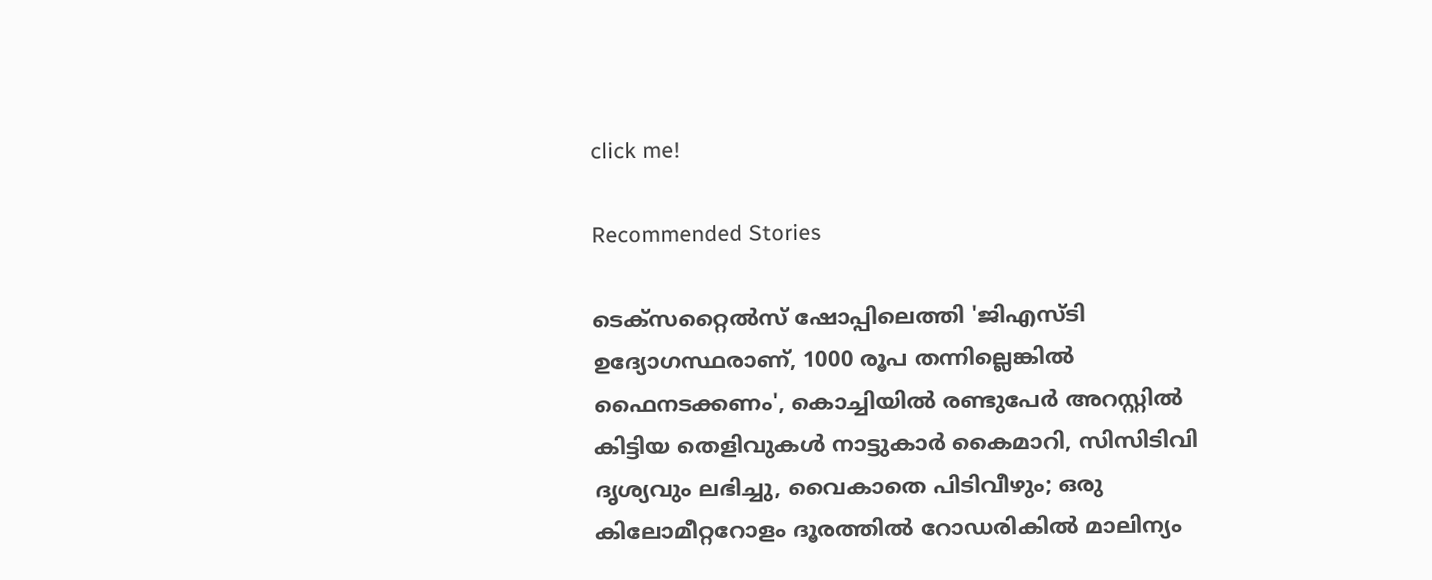click me!

Recommended Stories

ടെക്സറ്റൈൽസ് ഷോപ്പിലെത്തി 'ജിഎസ്ടി ഉദ്യോഗസ്ഥരാണ്, 1000 രൂപ തന്നില്ലെങ്കിൽ ഫൈനടക്കണം', കൊച്ചിയിൽ രണ്ടുപേര്‍ അറസ്റ്റിൽ
കിട്ടിയ തെളിവുകൾ നാട്ടുകാർ കൈമാറി, സിസിടിവി ദൃശ്യവും ലഭിച്ചു, വൈകാതെ പിടിവീഴും; ഒരു കിലോമീറ്ററോളം ദൂരത്തിൽ റോഡരികിൽ മാലിന്യം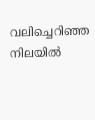വലിച്ചെറിഞ്ഞ നിലയിൽ